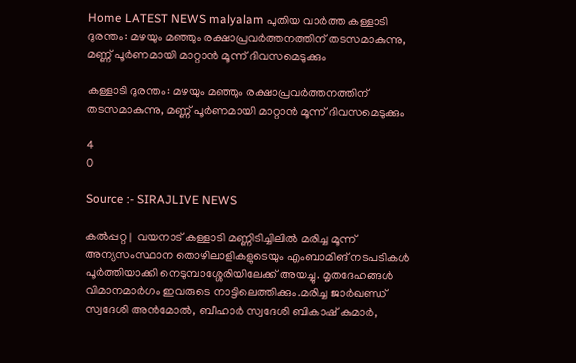Home LATEST NEWS malyalam പുതിയ വാർത്ത കള്ളാടി ദുരന്തം: മഴയും മഞ്ഞും രക്ഷാപ്രവര്‍ത്തനത്തിന് തടസമാകുന്നു, മണ്ണ് പൂര്‍ണമായി മാറ്റാന്‍ മൂന്ന് ദിവസമെടുക്കും

കള്ളാടി ദുരന്തം: മഴയും മഞ്ഞും രക്ഷാപ്രവര്‍ത്തനത്തിന് തടസമാകുന്നു, മണ്ണ് പൂര്‍ണമായി മാറ്റാന്‍ മൂന്ന് ദിവസമെടുക്കും

4
0

Source :- SIRAJLIVE NEWS

കല്‍പ്പറ്റ |  വയനാട് കള്ളാടി മണ്ണിടിച്ചിലില്‍ മരിച്ച മൂന്ന് അന്യസംസ്ഥാന തൊഴിലാളികളുടെയും എംബാമിങ് നടപടികള്‍ പൂര്‍ത്തിയാക്കി നെടുമ്പാശ്ശേരിയിലേക്ക് അയച്ചു. മൃതദേഹങ്ങള്‍ വിമാനമാര്‍ഗം ഇവരുടെ നാട്ടിലെത്തിക്കും.മരിച്ച ജാര്‍ഖണ്ഡ് സ്വദേശി അന്‍മോല്‍, ബീഹാര്‍ സ്വദേശി ബികാഷ് കുമാര്‍,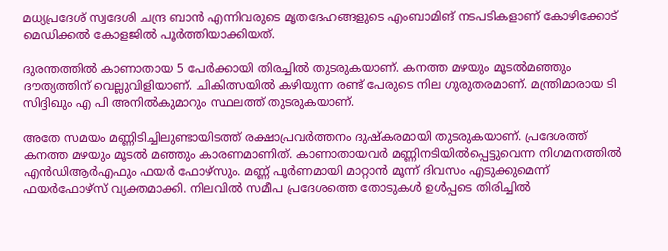മധ്യപ്രദേശ് സ്വദേശി ചന്ദ്ര ബാന്‍ എന്നിവരുടെ മൃതദേഹങ്ങളുടെ എംബാമിങ് നടപടികളാണ് കോഴിക്കോട് മെഡിക്കല്‍ കോളജില്‍ പൂര്‍ത്തിയാക്കിയത്.

ദുരന്തത്തില്‍ കാണാതായ 5 പേര്‍ക്കായി തിരച്ചില്‍ തുടരുകയാണ്. കനത്ത മഴയും മൂടല്‍മഞ്ഞും ദൗത്യത്തിന് വെല്ലുവിളിയാണ്. ചികിത്സയില്‍ കഴിയുന്ന രണ്ട് പേരുടെ നില ഗുരുതരമാണ്. മന്ത്രിമാരായ ടി സിദ്ദിഖും എ പി അനില്‍കുമാറും സ്ഥലത്ത് തുടരുകയാണ്.

അതേ സമയം മണ്ണിടിച്ചിലുണ്ടായിടത്ത് രക്ഷാപ്രവര്‍ത്തനം ദുഷ്‌കരമായി തുടരുകയാണ്. പ്രദേശത്ത് കനത്ത മഴയും മൂടല്‍ മഞ്ഞും കാരണമാണിത്. കാണാതായവര്‍ മണ്ണിനടിയില്‍പ്പെട്ടുവെന്ന നിഗമനത്തില്‍ എന്‍ഡിആര്‍എഫും ഫയര്‍ ഫോഴ്‌സും. മണ്ണ് പൂര്‍ണമായി മാറ്റാന്‍ മൂന്ന് ദിവസം എടുക്കുമെന്ന് ഫയര്‍ഫോഴ്‌സ് വ്യക്തമാക്കി. നിലവില്‍ സമീപ പ്രദേശത്തെ തോടുകള്‍ ഉള്‍പ്പടെ തിരിച്ചില്‍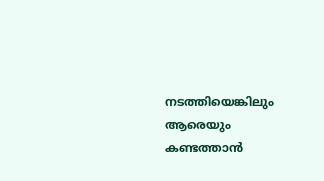നടത്തിയെങ്കിലും ആരെയും കണ്ടത്താന്‍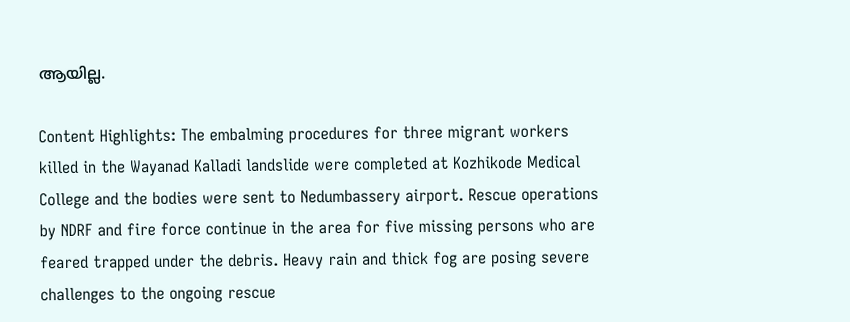ആയില്ല.

Content Highlights: The embalming procedures for three migrant workers killed in the Wayanad Kalladi landslide were completed at Kozhikode Medical College and the bodies were sent to Nedumbassery airport. Rescue operations by NDRF and fire force continue in the area for five missing persons who are feared trapped under the debris. Heavy rain and thick fog are posing severe challenges to the ongoing rescue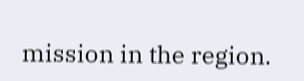mission in the region.